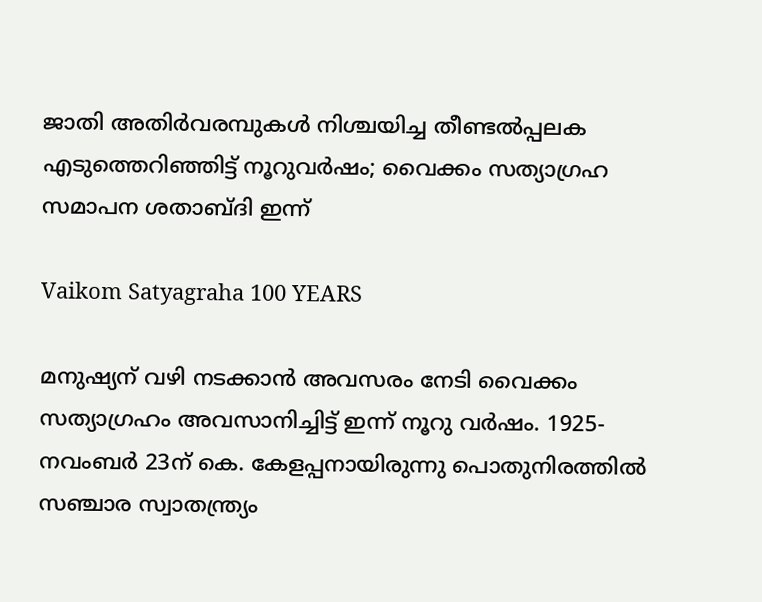ജാതി അതിർവരമ്പുകൾ നിശ്ചയിച്ച തീണ്ടൽപ്പലക എടുത്തെറിഞ്ഞിട്ട് നൂറുവർഷം; വൈക്കം സത്യാഗ്രഹ സമാപന ശതാബ്‌ദി ഇന്ന്

Vaikom Satyagraha 100 YEARS

മനുഷ്യന് വഴി നടക്കാൻ അവസരം നേടി വൈക്കം സത്യാഗ്രഹം അവസാനിച്ചിട്ട് ഇന്ന് നൂറു വർഷം. 1925- നവംബർ 23ന് കെ. കേളപ്പനായിരുന്നു പൊതുനിരത്തിൽ സഞ്ചാര സ്വാതന്ത്ര്യം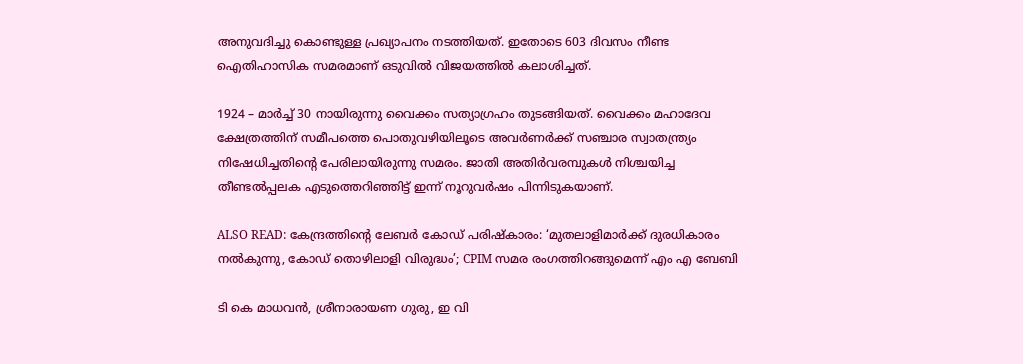അനുവദിച്ചു കൊണ്ടുള്ള പ്രഖ്യാപനം നടത്തിയത്. ഇതോടെ 603 ദിവസം നീണ്ട ഐതിഹാസിക സമരമാണ് ഒടുവിൽ വിജയത്തിൽ കലാശിച്ചത്.

1924 – മാർച്ച് 30 നായിരുന്നു വൈക്കം സത്യാഗ്രഹം തുടങ്ങിയത്. വൈക്കം മഹാദേവ ക്ഷേത്രത്തിന് സമീപത്തെ പൊതുവഴിയിലൂടെ അവർണർക്ക് സഞ്ചാര സ്വാതന്ത്ര്യം നിഷേധിച്ചതിന്റെ പേരിലായിരുന്നു സമരം. ജാതി അതിർവരമ്പുകൾ നിശ്ചയിച്ച തീണ്ടൽപ്പലക എടുത്തെറിഞ്ഞിട്ട് ഇന്ന് നൂറുവർഷം പിന്നിടുകയാണ്.

ALSO READ: കേന്ദ്രത്തിന്‍റെ ലേബർ കോഡ് പരിഷ്കാരം: ‘മുതലാളിമാർക്ക് ദുരധികാരം നൽകുന്നു, കോഡ് തൊഴിലാളി വിരുദ്ധം’; CPIM സമര രംഗത്തിറങ്ങുമെന്ന് എം എ ബേബി

ടി കെ മാധവൻ, ശ്രീനാരായണ ഗുരു, ഇ വി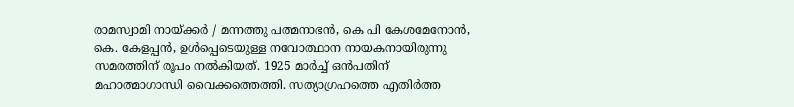രാമസ്വാമി നായ്ക്കർ / മന്നത്തു പത്മനാഭൻ, കെ പി കേശമേനോൻ, കെ. കേളപ്പൻ, ഉൾപ്പെടെയുള്ള നവോത്ഥാന നായകനായിരുന്നു സമരത്തിന് രൂപം നൽകിയത്. 1925 മാർച്ച് ഒൻപതിന് മഹാത്മാഗാന്ധി വൈക്കത്തെത്തി. സത്യാഗ്രഹത്തെ എതിർത്ത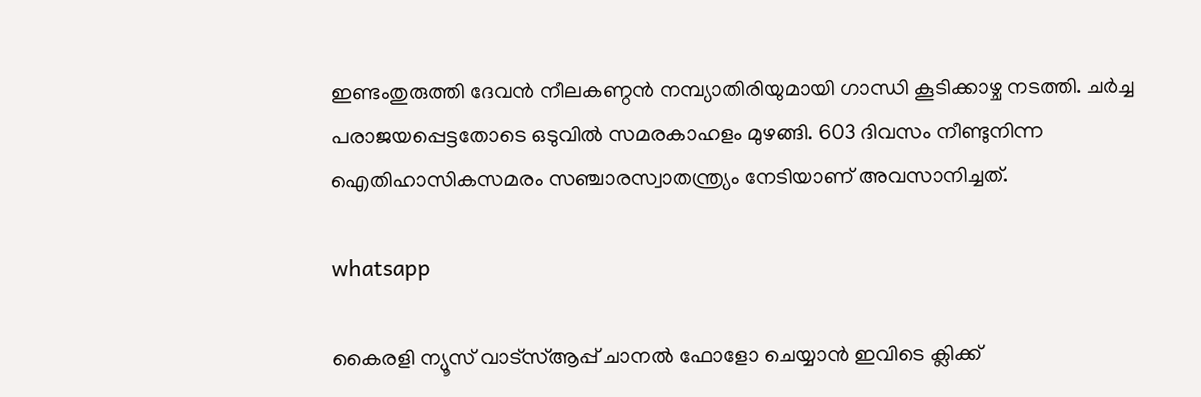ഇണ്ടംതുരുത്തി ദേവൻ നീലകണ്ഠൻ നമ്പ്യാതിരിയുമായി ഗാന്ധി കൂടിക്കാഴ്ച നടത്തി. ചർച്ച പരാജയപ്പെട്ടതോടെ ഒടുവിൽ സമരകാഹളം മുഴങ്ങി. 603 ദിവസം നീണ്ടുനിന്ന ഐതിഹാസികസമരം സഞ്ചാരസ്വാതന്ത്ര്യം നേടിയാണ് അവസാനിച്ചത്.

whatsapp

കൈരളി ന്യൂസ് വാട്‌സ്ആപ്പ് ചാനല്‍ ഫോളോ ചെയ്യാന്‍ ഇവിടെ ക്ലിക്ക്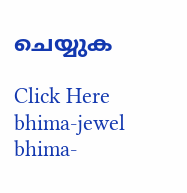ചെയ്യുക

Click Here
bhima-jewel
bhima-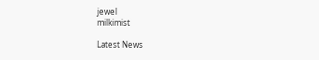jewel
milkimist

Latest News